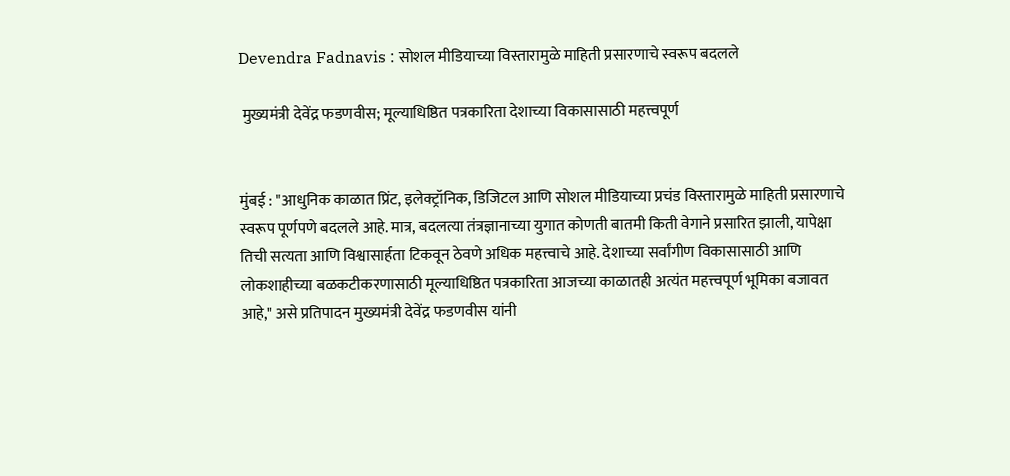Devendra Fadnavis : सोशल मीडियाच्या विस्तारामुळे माहिती प्रसारणाचे स्वरूप बदलले

 मुख्यमंत्री देवेंद्र फडणवीस; मूल्याधिष्ठित पत्रकारिता देशाच्या विकासासाठी महत्त्वपूर्ण


मुंबई : "आधुनिक काळात प्रिंट, इलेक्ट्रॉनिक, डिजिटल आणि सोशल मीडियाच्या प्रचंड विस्तारामुळे माहिती प्रसारणाचे स्वरूप पूर्णपणे बदलले आहे. मात्र, बदलत्या तंत्रज्ञानाच्या युगात कोणती बातमी किती वेगाने प्रसारित झाली, यापेक्षा तिची सत्यता आणि विश्वासार्हता टिकवून ठेवणे अधिक महत्त्वाचे आहे. देशाच्या सर्वांगीण विकासासाठी आणि लोकशाहीच्या बळकटीकरणासाठी मूल्याधिष्ठित पत्रकारिता आजच्या काळातही अत्यंत महत्त्वपूर्ण भूमिका बजावत आहे," असे प्रतिपादन मुख्यमंत्री देवेंद्र फडणवीस यांनी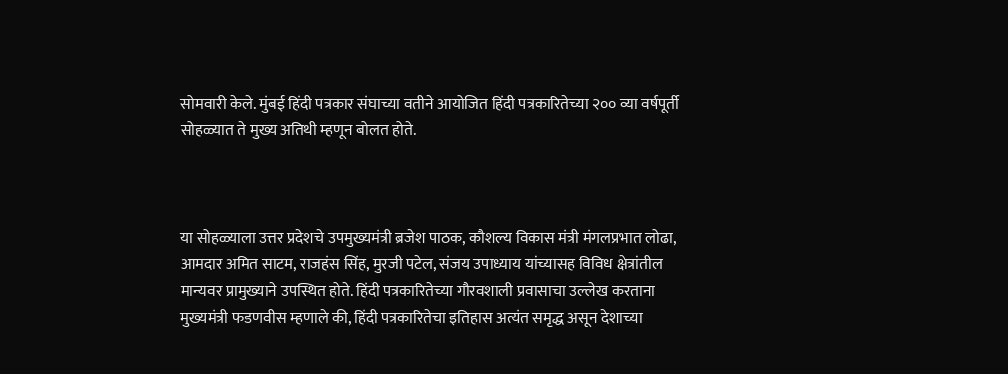सोमवारी केले. मुंबई हिंदी पत्रकार संघाच्या वतीने आयोजित हिंदी पत्रकारितेच्या २०० व्या वर्षपूर्ती सोहळ्यात ते मुख्य अतिथी म्हणून बोलत होते.



या सोहळ्याला उत्तर प्रदेशचे उपमुख्यमंत्री ब्रजेश पाठक, कौशल्य विकास मंत्री मंगलप्रभात लोढा, आमदार अमित साटम, राजहंस सिंह, मुरजी पटेल, संजय उपाध्याय यांच्यासह विविध क्षेत्रांतील मान्यवर प्रामुख्याने उपस्थित होते. हिंदी पत्रकारितेच्या गौरवशाली प्रवासाचा उल्लेख करताना मुख्यमंत्री फडणवीस म्हणाले की, हिंदी पत्रकारितेचा इतिहास अत्यंत समृद्ध असून देशाच्या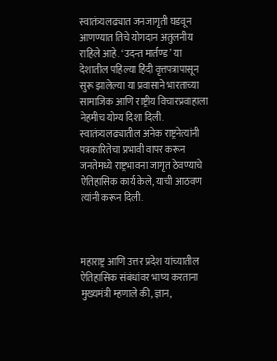स्वातंत्र्यलढ्यात जनजागृती घडवून आणण्यात तिचे योगदान अतुलनीय राहिले आहे. ‘उदन्त मार्तण्ड’ या देशातील पहिल्या हिंदी वृत्तपत्रापासून सुरू झालेल्या या प्रवासाने भारताच्या सामाजिक आणि राष्ट्रीय विचारप्रवाहाला नेहमीच योग्य दिशा दिली. स्वातंत्र्यलढ्यातील अनेक राष्ट्रनेत्यांनी पत्रकारितेचा प्रभावी वापर करून जनतेमध्ये राष्ट्रभावना जागृत ठेवण्याचे ऐतिहासिक कार्य केले, याची आठवण त्यांनी करून दिली.



महाराष्ट्र आणि उत्तर प्रदेश यांच्यातील ऐतिहासिक संबंधांवर भाष्य करताना मुख्यमंत्री म्हणाले की, ज्ञान,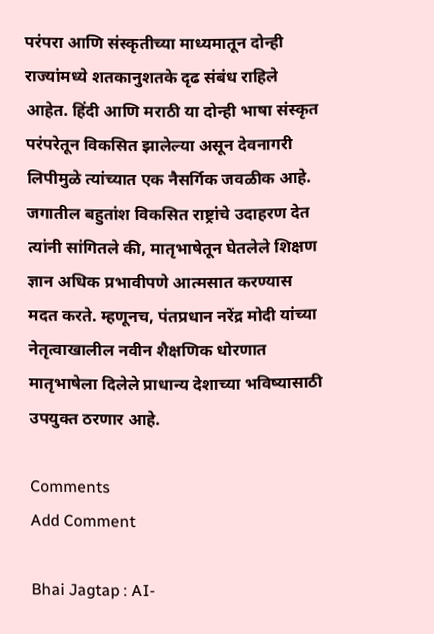परंपरा आणि संस्कृतीच्या माध्यमातून दोन्ही राज्यांमध्ये शतकानुशतके दृढ संबंध राहिले आहेत. हिंदी आणि मराठी या दोन्ही भाषा संस्कृत परंपरेतून विकसित झालेल्या असून देवनागरी लिपीमुळे त्यांच्यात एक नैसर्गिक जवळीक आहे. जगातील बहुतांश विकसित राष्ट्रांचे उदाहरण देत त्यांनी सांगितले की, मातृभाषेतून घेतलेले शिक्षण ज्ञान अधिक प्रभावीपणे आत्मसात करण्यास मदत करते. म्हणूनच, पंतप्रधान नरेंद्र मोदी यांच्या नेतृत्वाखालील नवीन शैक्षणिक धोरणात मातृभाषेला दिलेले प्राधान्य देशाच्या भविष्यासाठी उपयुक्त ठरणार आहे.

Comments
Add Comment

Bhai Jagtap : AI-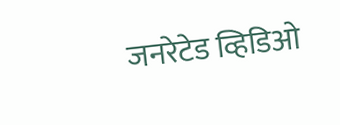जनरेटेड व्हिडिओ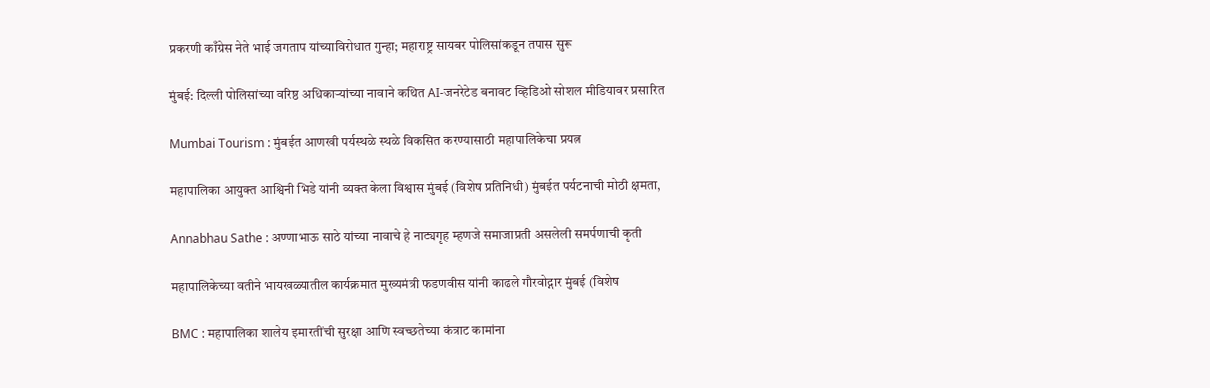प्रकरणी काँग्रेस नेते भाई जगताप यांच्याविरोधात गुन्हा; महाराष्ट्र सायबर पोलिसांकडून तपास सुरू

मुंबई: दिल्ली पोलिसांच्या वरिष्ठ अधिकाऱ्यांच्या नावाने कथित AI-जनरेटेड बनावट व्हिडिओ सोशल मीडियावर प्रसारित

Mumbai Tourism : मुंबईत आणखी पर्यस्थळे स्थळे विकसित करण्यासाठी महापालिकेचा प्रयत्न

महापालिका आयुक्त आश्विनी भिडे यांनी व्यक्त केला विश्वास मुंबई (विशेष प्रतिनिधी) मुंबईत पर्यटनाची मोठी क्षमता,

Annabhau Sathe : अण्णाभाऊ साठे यांच्या नावाचे हे नाट्यगृह म्हणजे समाजाप्रती असलेली समर्पणाची कृती

महापालिकेच्या वतीने भायखळ्यातील कार्यक्रमात मुख्यमंत्री फडणवीस यांनी काढले गौरवोद्गार मुंबई (विशेष

BMC : महापालिका शालेय इमारतींची सुरक्षा आणि स्वच्छतेच्या कंत्राट कामांना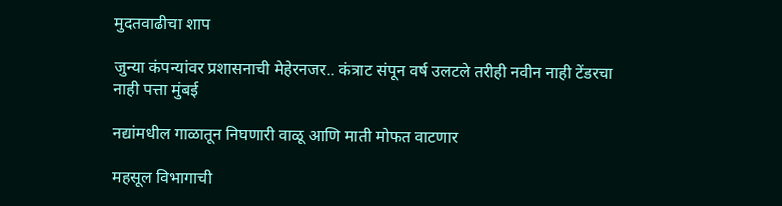मुदतवाढीचा शाप

जुन्या कंपन्यांवर प्रशासनाची मेहेरनजर.. कंत्राट संपून वर्ष उलटले तरीही नवीन नाही टेंडरचा नाही पत्ता मुंबई

नद्यांमधील गाळातून निघणारी वाळू आणि माती मोफत वाटणार

महसूल विभागाची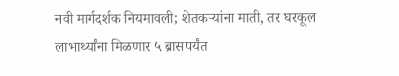नवी मार्गदर्शक नियमावली; शेतकऱ्यांना माती, तर घरकूल लाभार्थ्यांना मिळणार ५ ब्रासपर्यंत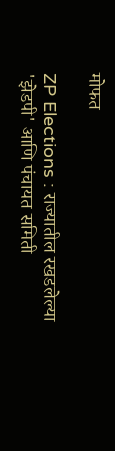मोफत

ZP Elections : राज्यातील रखडलेल्या 'झेडपी' आणि पंचायत समिती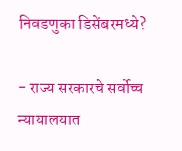निवडणुका डिसेंबरमध्ये?

- राज्य सरकारचे सर्वोच्च न्यायालयात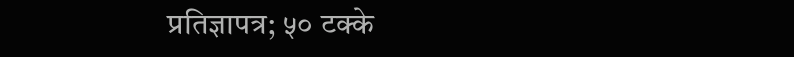प्रतिज्ञापत्र; ५० टक्के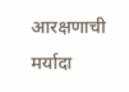आरक्षणाची मर्यादा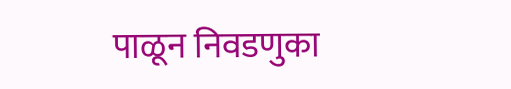पाळून निवडणुका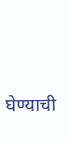घेण्याची